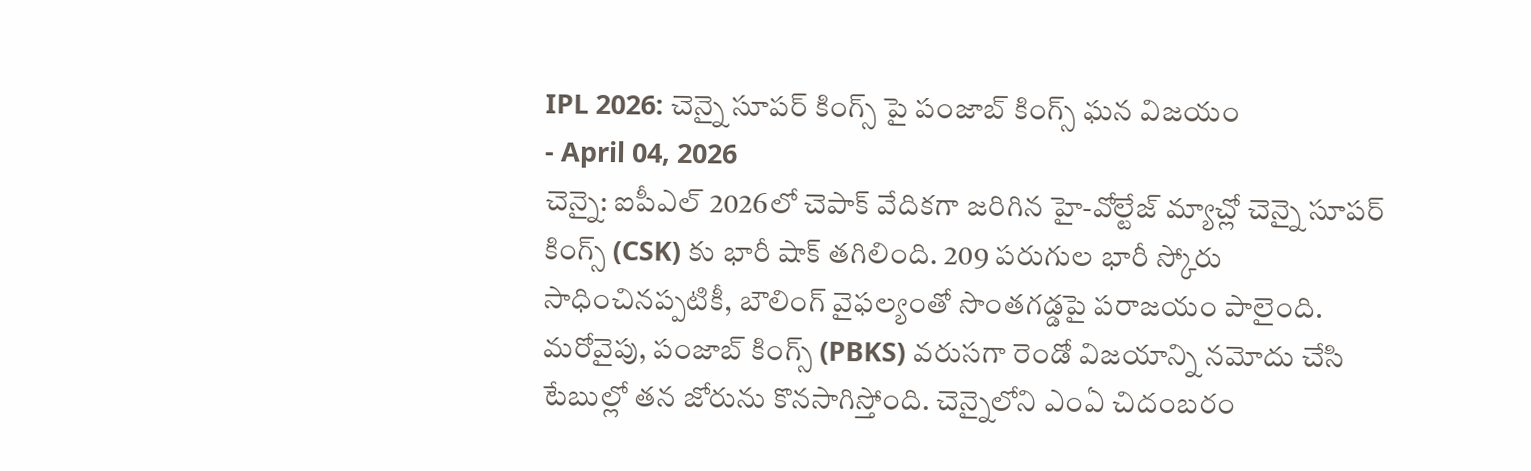IPL 2026: చెన్నై సూపర్ కింగ్స్ పై పంజాబ్ కింగ్స్ ఘన విజయం
- April 04, 2026
చెన్నై: ఐపీఎల్ 2026లో చెపాక్ వేదికగా జరిగిన హై-వోల్టేజ్ మ్యాచ్లో చెన్నై సూపర్ కింగ్స్ (CSK) కు భారీ షాక్ తగిలింది. 209 పరుగుల భారీ స్కోరు సాధించినప్పటికీ, బౌలింగ్ వైఫల్యంతో సొంతగడ్డపై పరాజయం పాలైంది. మరోవైపు, పంజాబ్ కింగ్స్ (PBKS) వరుసగా రెండో విజయాన్ని నమోదు చేసి టేబుల్లో తన జోరును కొనసాగిస్తోంది. చెన్నైలోని ఎంఏ చిదంబరం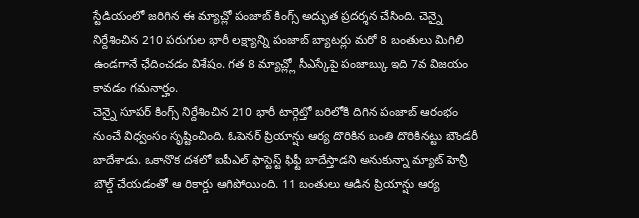స్టేడియంలో జరిగిన ఈ మ్యాచ్లో పంజాబ్ కింగ్స్ అద్భుత ప్రదర్శన చేసింది. చెన్నై నిర్దేశించిన 210 పరుగుల భారీ లక్ష్యాన్ని పంజాబ్ బ్యాటర్లు మరో 8 బంతులు మిగిలి ఉండగానే ఛేదించడం విశేషం. గత 8 మ్యాచ్ల్లో సీఎస్కేపై పంజాబ్కు ఇది 7వ విజయం కావడం గమనార్హం.
చెన్నై సూపర్ కింగ్స్ నిర్దేశించిన 210 భారీ టార్గెట్తో బరిలోకి దిగిన పంజాబ్ ఆరంభం నుంచే విధ్వంసం సృష్టించింది. ఓపెనర్ ప్రియాన్షు ఆర్య దొరికిన బంతి దొరికినట్టు బౌండరీ బాదేశాడు. ఒకానొక దశలో ఐపీఎల్ ఫాస్టెస్ట్ ఫిఫ్టీ బాదేస్తాడని అనుకున్నా మ్యాట్ హెన్రీ బౌల్డ్ చేయడంతో ఆ రికార్డు ఆగిపోయింది. 11 బంతులు ఆడిన ప్రియాన్షు ఆర్య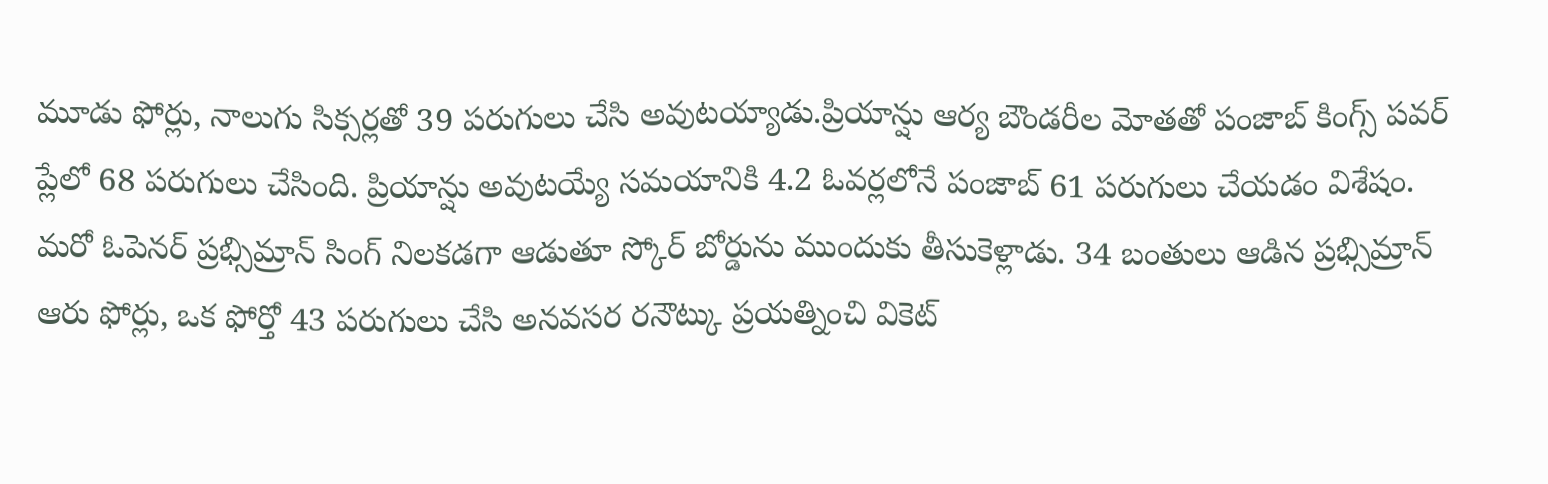మూడు ఫోర్లు, నాలుగు సిక్సర్లతో 39 పరుగులు చేసి అవుటయ్యాడు.ప్రియాన్షు ఆర్య బౌండరీల మోతతో పంజాబ్ కింగ్స్ పవర్ ప్లేలో 68 పరుగులు చేసింది. ప్రియాన్షు అవుటయ్యే సమయానికి 4.2 ఓవర్లలోనే పంజాబ్ 61 పరుగులు చేయడం విశేషం.
మరో ఓపెనర్ ప్రభ్సిమ్రాన్ సింగ్ నిలకడగా ఆడుతూ స్కోర్ బోర్డును ముందుకు తీసుకెళ్లాడు. 34 బంతులు ఆడిన ప్రభ్సిమ్రాన్ ఆరు ఫోర్లు, ఒక ఫోర్తో 43 పరుగులు చేసి అనవసర రనౌట్కు ప్రయత్నించి వికెట్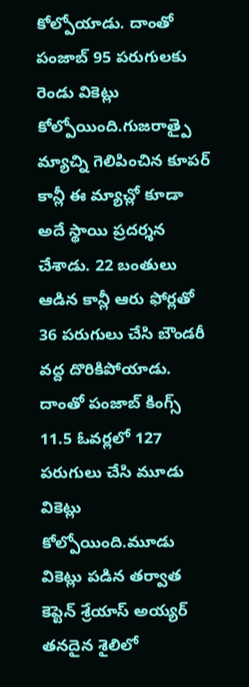కోల్పోయాడు. దాంతో పంజాబ్ 95 పరుగులకు రెండు వికెట్లు కోల్పోయింది.గుజరాత్పై మ్యాచ్ని గెలిపించిన కూపర్ కాన్లీ ఈ మ్యాచ్లో కూడా అదే స్థాయి ప్రదర్శన చేశాడు. 22 బంతులు ఆడిన కాన్లీ ఆరు ఫోర్లతో 36 పరుగులు చేసి బౌండరీ వద్ద దొరికిపోయాడు. దాంతో పంజాబ్ కింగ్స్ 11.5 ఓవర్లలో 127 పరుగులు చేసి మూడు వికెట్లు కోల్పోయింది.మూడు వికెట్లు పడిన తర్వాత కెప్టెన్ శ్రేయాస్ అయ్యర్ తనదైన శైలిలో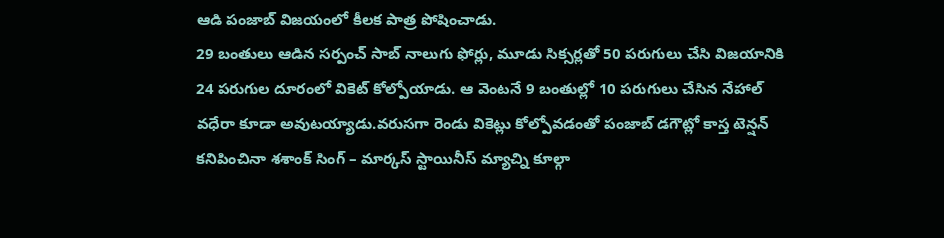ఆడి పంజాబ్ విజయంలో కీలక పాత్ర పోషించాడు.
29 బంతులు ఆడిన సర్పంచ్ సాబ్ నాలుగు ఫోర్లు, మూడు సిక్సర్లతో 50 పరుగులు చేసి విజయానికి 24 పరుగుల దూరంలో వికెట్ కోల్పోయాడు. ఆ వెంటనే 9 బంతుల్లో 10 పరుగులు చేసిన నేహాల్ వధేరా కూడా అవుటయ్యాడు.వరుసగా రెండు వికెట్లు కోల్పోవడంతో పంజాబ్ డగౌట్లో కాస్త టెన్షన్ కనిపించినా శశాంక్ సింగ్ – మార్కస్ స్టాయినీస్ మ్యాచ్ని కూల్గా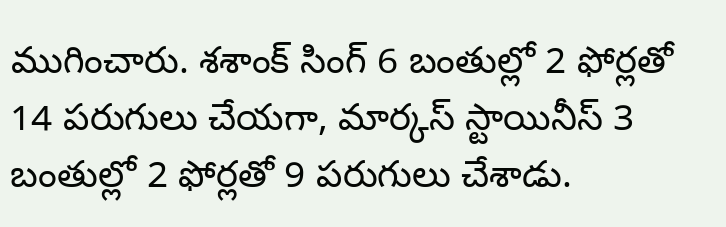ముగించారు. శశాంక్ సింగ్ 6 బంతుల్లో 2 ఫోర్లతో 14 పరుగులు చేయగా, మార్కస్ స్టాయినీస్ 3 బంతుల్లో 2 ఫోర్లతో 9 పరుగులు చేశాడు.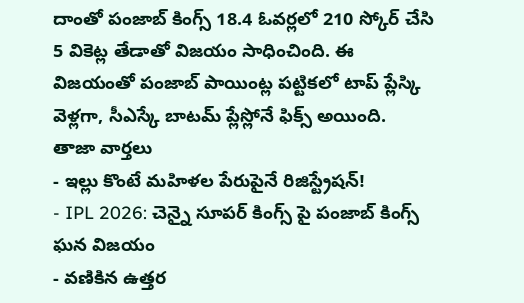దాంతో పంజాబ్ కింగ్స్ 18.4 ఓవర్లలో 210 స్కోర్ చేసి 5 వికెట్ల తేడాతో విజయం సాధించింది. ఈ విజయంతో పంజాబ్ పాయింట్ల పట్టికలో టాప్ ప్లేస్కి వెళ్లగా, సీఎస్కే బాటమ్ ప్లేస్లోనే ఫిక్స్ అయింది.
తాజా వార్తలు
- ఇల్లు కొంటే మహిళల పేరుపైనే రిజిస్ట్రేషన్!
- IPL 2026: చెన్నై సూపర్ కింగ్స్ పై పంజాబ్ కింగ్స్ ఘన విజయం
- వణికిన ఉత్తర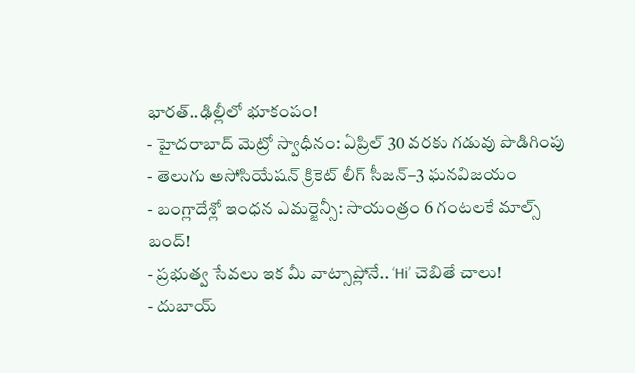భారత్..ఢిల్లీలో భూకంపం!
- హైదరాబాద్ మెట్రో స్వాధీనం: ఏప్రిల్ 30 వరకు గడువు పొడిగింపు
- తెలుగు అసోసియేషన్ క్రికెట్ లీగ్ సీజన్–3 ఘనవిజయం
- బంగ్లాదేశ్లో ఇంధన ఎమర్జెన్సీ: సాయంత్రం 6 గంటలకే మాల్స్ బంద్!
- ప్రభుత్వ సేవలు ఇక మీ వాట్సాప్లోనే.. ‘Hi’ చెబితే చాలు!
- దుబాయ్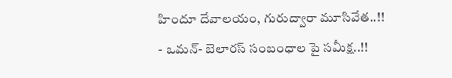హిందూ దేవాలయం, గురుద్వారా మూసివేత..!!
- ఒమన్- బెలారస్ సంబంధాల పై సమీక్ష..!!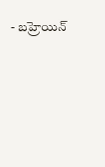- బహ్రెయిన్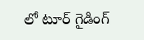లో టూర్ గైడింగ్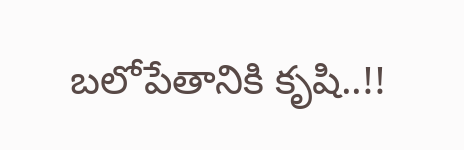బలోపేతానికి కృషి..!!